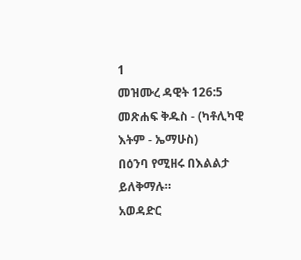1
መዝሙረ ዳዊት 126:5
መጽሐፍ ቅዱስ - (ካቶሊካዊ እትም - ኤማሁስ)
በዕንባ የሚዘሩ በእልልታ ይለቅማሉ።
አወዳድር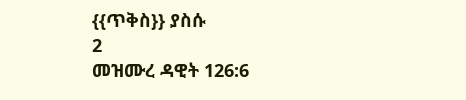{{ጥቅስ}} ያስሱ
2
መዝሙረ ዳዊት 126:6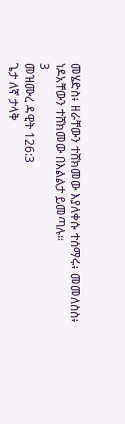መሄድስ፥ ዘራቸውን ተሸክመው እያለቀሱ ተሰማሩ፥ መመለስስ፥ ነዶአቸውን ተሸክመው በእልልታ ይመጣሉ።
3
መዝሙረ ዳዊት 126:3
ጌታ ለኛ ታላቅ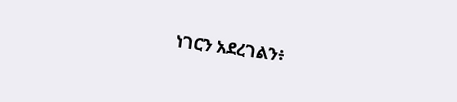ነገርን አደረገልን፥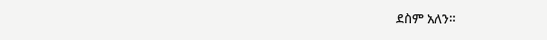ደስም አለን።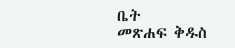ቤት
መጽሐፍ ቅዱስ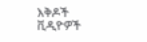እቅዶች
ቪዲዮዎች